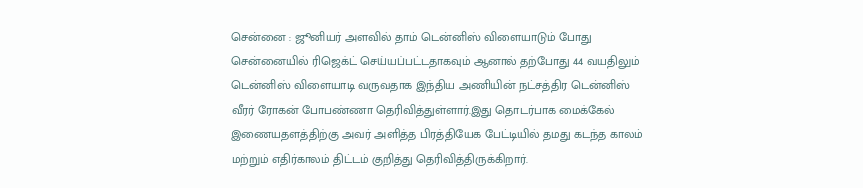சென்னை : ஜூனியர் அளவில் தாம் டென்னிஸ் விளையாடும் போது சென்னையில் ரிஜெக்ட் செய்யப்பட்டதாகவும் ஆனால் தற்போது 44 வயதிலும் டென்னிஸ் விளையாடி வருவதாக இந்திய அணியின் நட்சத்திர டென்னிஸ் வீரர் ரோகன் போபண்ணா தெரிவித்துள்ளார்.இது தொடர்பாக மைக்கேல் இணையதளத்திற்கு அவர் அளித்த பிரத்தியேக பேட்டியில் தமது கடந்த காலம் மற்றும் எதிர்காலம் திட்டம் குறித்து தெரிவித்திருக்கிறார்.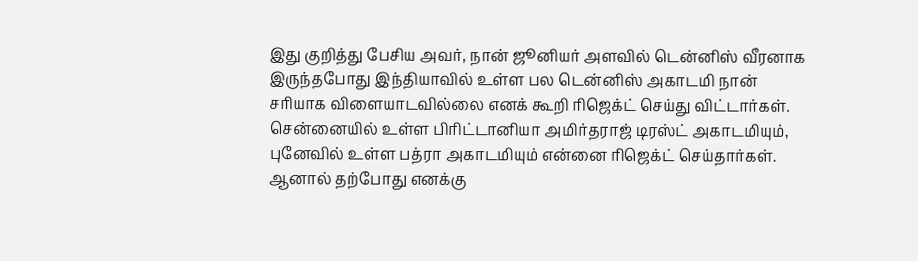இது குறித்து பேசிய அவர், நான் ஜூனியர் அளவில் டென்னிஸ் வீரனாக இருந்தபோது இந்தியாவில் உள்ள பல டென்னிஸ் அகாடமி நான் சரியாக விளையாடவில்லை எனக் கூறி ரிஜெக்ட் செய்து விட்டார்கள். சென்னையில் உள்ள பிரிட்டானியா அமிர்தராஜ் டிரஸ்ட் அகாடமியும், புனேவில் உள்ள பத்ரா அகாடமியும் என்னை ரிஜெக்ட் செய்தார்கள். ஆனால் தற்போது எனக்கு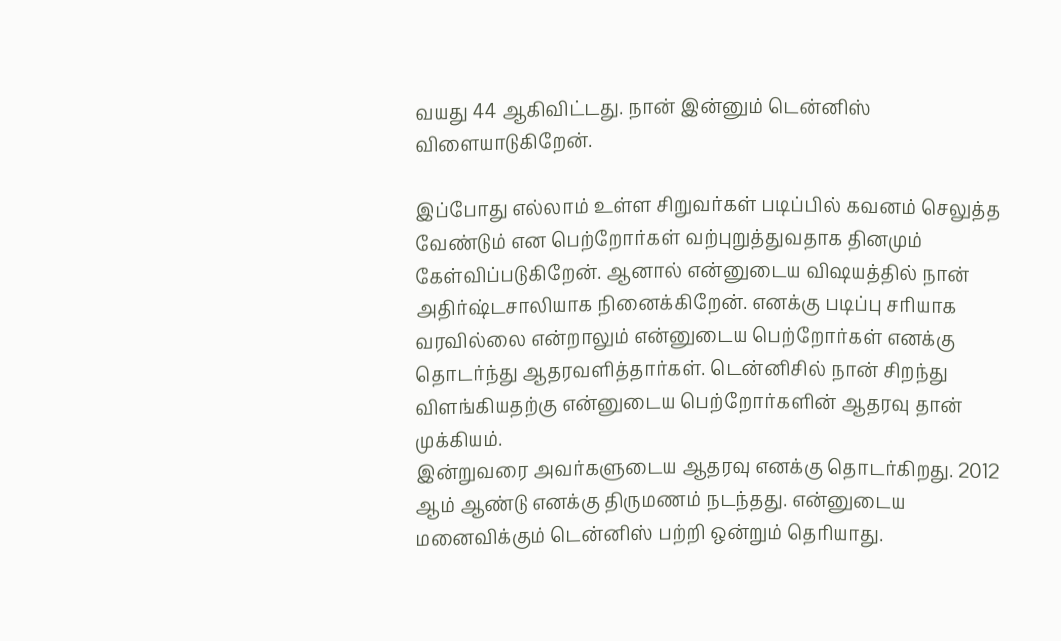வயது 44 ஆகிவிட்டது. நான் இன்னும் டென்னிஸ் விளையாடுகிறேன்.

இப்போது எல்லாம் உள்ள சிறுவர்கள் படிப்பில் கவனம் செலுத்த வேண்டும் என பெற்றோர்கள் வற்புறுத்துவதாக தினமும் கேள்விப்படுகிறேன். ஆனால் என்னுடைய விஷயத்தில் நான் அதிர்ஷ்டசாலியாக நினைக்கிறேன். எனக்கு படிப்பு சரியாக வரவில்லை என்றாலும் என்னுடைய பெற்றோர்கள் எனக்கு தொடர்ந்து ஆதரவளித்தார்கள். டென்னிசில் நான் சிறந்து விளங்கியதற்கு என்னுடைய பெற்றோர்களின் ஆதரவு தான் முக்கியம்.
இன்றுவரை அவர்களுடைய ஆதரவு எனக்கு தொடர்கிறது. 2012 ஆம் ஆண்டு எனக்கு திருமணம் நடந்தது. என்னுடைய மனைவிக்கும் டென்னிஸ் பற்றி ஒன்றும் தெரியாது.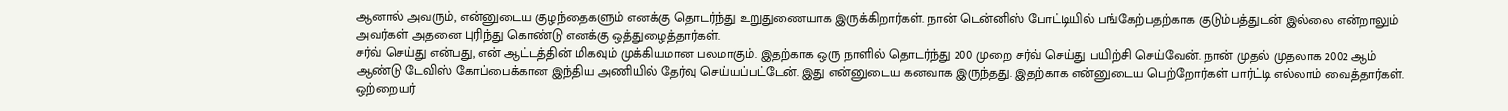ஆனால் அவரும், என்னுடைய குழந்தைகளும் எனக்கு தொடர்ந்து உறுதுணையாக இருக்கிறார்கள். நான் டென்னிஸ் போட்டியில் பங்கேற்பதற்காக குடும்பத்துடன் இல்லை என்றாலும் அவர்கள் அதனை புரிந்து கொண்டு எனக்கு ஒத்துழைத்தார்கள்.
சர்வ் செய்து என்பது, என் ஆட்டத்தின் மிகவும் முக்கியமான பலமாகும். இதற்காக ஒரு நாளில் தொடர்ந்து 200 முறை சர்வ் செய்து பயிற்சி செய்வேன். நான் முதல் முதலாக 2002 ஆம் ஆண்டு டேவிஸ் கோப்பைக்கான இந்திய அணியில் தேர்வு செய்யப்பட்டேன். இது என்னுடைய கனவாக இருந்தது. இதற்காக என்னுடைய பெற்றோர்கள் பார்ட்டி எல்லாம் வைத்தார்கள். ஒற்றையர்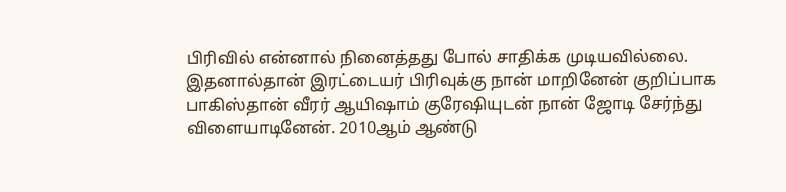பிரிவில் என்னால் நினைத்தது போல் சாதிக்க முடியவில்லை.
இதனால்தான் இரட்டையர் பிரிவுக்கு நான் மாறினேன் குறிப்பாக பாகிஸ்தான் வீரர் ஆயிஷாம் குரேஷியுடன் நான் ஜோடி சேர்ந்து விளையாடினேன். 2010ஆம் ஆண்டு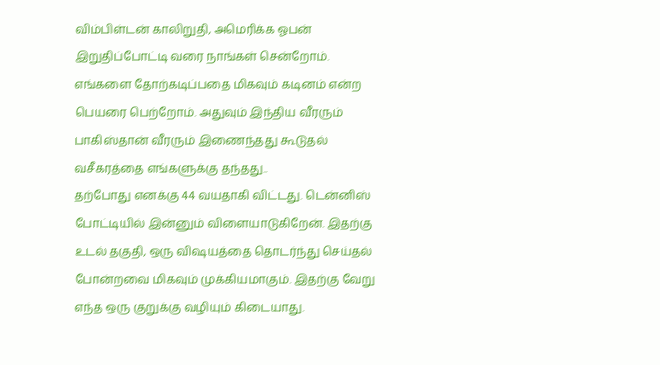விம்பிள்டன் காலிறுதி, அமெரிக்க ஓபன் இறுதிப்போட்டி வரை நாங்கள் சென்றோம். எங்களை தோற்கடிப்பதை மிகவும் கடினம் என்ற பெயரை பெற்றோம். அதுவும் இந்திய வீரரும் பாகிஸ்தான் வீரரும் இணைந்தது கூடுதல் வசீகரத்தை எங்களுக்கு தந்தது..
தற்போது எனக்கு 44 வயதாகி விட்டது. டென்னிஸ் போட்டியில் இன்னும் விளையாடுகிறேன். இதற்கு உடல் தகுதி, ஒரு விஷயத்தை தொடர்ந்து செய்தல் போன்றவை மிகவும் முக்கியமாகும். இதற்கு வேறு எந்த ஒரு குறுக்கு வழியும் கிடையாது.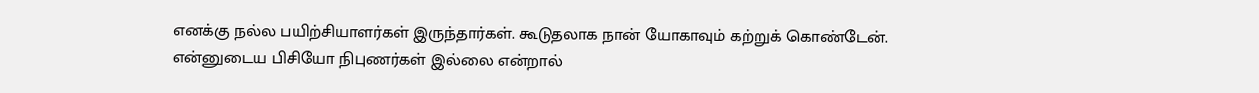எனக்கு நல்ல பயிற்சியாளர்கள் இருந்தார்கள். கூடுதலாக நான் யோகாவும் கற்றுக் கொண்டேன். என்னுடைய பிசியோ நிபுணர்கள் இல்லை என்றால்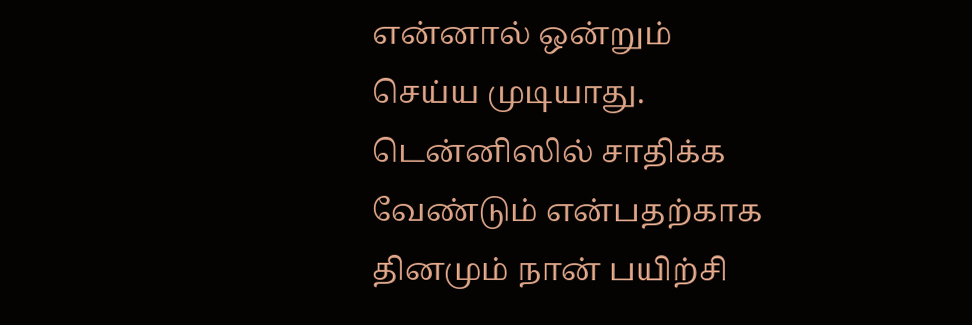என்னால் ஒன்றும் செய்ய முடியாது.
டென்னிஸில் சாதிக்க வேண்டும் என்பதற்காக தினமும் நான் பயிற்சி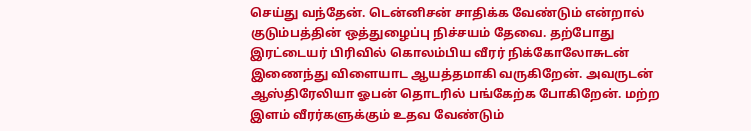செய்து வந்தேன். டென்னிசன் சாதிக்க வேண்டும் என்றால் குடும்பத்தின் ஒத்துழைப்பு நிச்சயம் தேவை. தற்போது இரட்டையர் பிரிவில் கொலம்பிய வீரர் நிக்கோலோசுடன் இணைந்து விளையாட ஆயத்தமாகி வருகிறேன். அவருடன் ஆஸ்திரேலியா ஓபன் தொடரில் பங்கேற்க போகிறேன். மற்ற இளம் வீரர்களுக்கும் உதவ வேண்டும்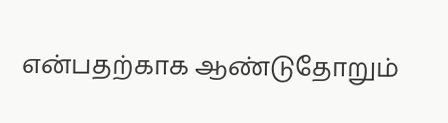என்பதற்காக ஆண்டுதோறும்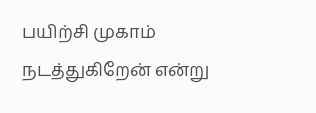பயிற்சி முகாம் நடத்துகிறேன் என்று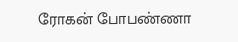ரோகன் போபண்ணா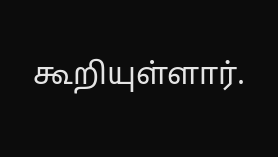கூறியுள்ளார்.